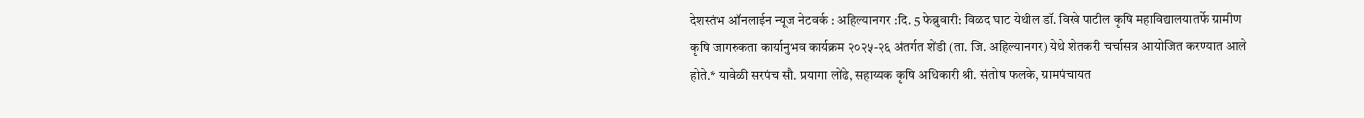देशस्तंभ ऑनलाईन न्यूज नेटवर्क : अहिल्यानगर :दि. 5 फेब्रुवारी: विळद घाट येथील डॉ. विखे पाटील कृषि महाविद्यालयातर्फे ग्रामीण कृषि जागरुकता कार्यानुभव कार्यक्रम २०२५-२६ अंतर्गत शेंडी (ता. जि. अहिल्यानगर) येथे शेतकरी चर्चासत्र आयोजित करण्यात आले होते.* यावेळी सरपंच सौ. प्रयागा लोंढे, सहाय्यक कृषि अधिकारी श्री. संतोष फलके, ग्रामपंचायत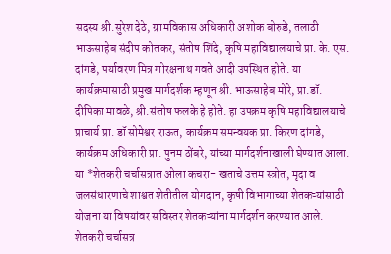सदस्य श्री.सुरेश देठे, ग्रामविकास अधिकारी अशोक बोरुडे, तलाठी भाऊसाहेब संदीप कोतकर, संतोष शिंदे, कृषि महाविद्यालयाचे प्रा. के. एस. दांगडे, पर्यावरण मित्र गोरक्षनाथ गवते आदी उपस्थित होते. या कार्यक्रमासाठी प्रमुख मार्गदर्शक म्हणून श्री. भाऊसाहेब मोरे, प्रा.डॉ. दीपिका मावळे, श्री.संतोष फलके हे होते. हा उपक्रम कृषि महाविद्यालयाचे प्राचार्य प्रा. डॉ सोमेश्वर राऊत, कार्यक्रम समन्वयक प्रा. किरण दांगडे, कार्यक्रम अधिकारी प्रा. पुनम ठोंबरे, यांच्या मार्गदर्शनाखाली घेण्यात आला. या *शेतकरी चर्चासत्रात ओला कचरा- खताचे उत्तम स्त्रोत, मृदा व जलसंधारणाचे शाश्वत शेतीतील योगदान, कृषी विभागाच्या शेतकऱ्यांसाठी योजना या विषयांवर सविस्तर शेतकऱ्यांना मार्गदर्शन करण्यात आले. शेतकरी चर्चासत्र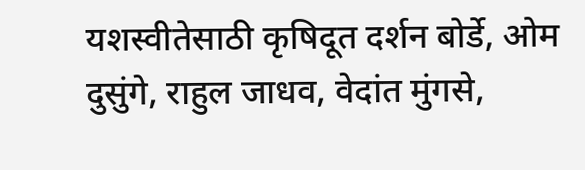यशस्वीतेसाठी कृषिदूत दर्शन बोर्डे, ओम दुसुंगे, राहुल जाधव, वेदांत मुंगसे,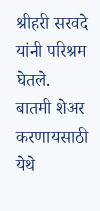श्रीहरी सरवदे यांनी परिश्रम घेतले.
बातमी शेअर करणायसाठी येथे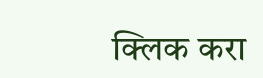क्लिक करा